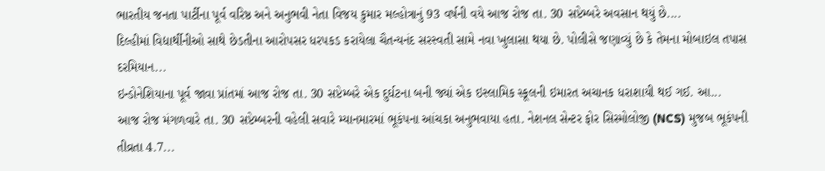ભારતીય જનતા પાર્ટીના પૂર્વ વરિષ્ઠ અને અનુભવી નેતા વિજય કુમાર મલ્હોત્રાનું 93 વર્ષની વયે આજ રોજ તા. 30 સપ્ટેમ્બરે અવસાન થયું છે....
દિલ્હીમાં વિદ્યાર્થીનીઓ સાથે છેડતીના આરોપસર ધરપકડ કરાયેલા ચૈતન્યનંદ સરસ્વતી સામે નવા ખુલાસા થયા છે. પોલીસે જણાવ્યું છે કે તેમના મોબાઇલ તપાસ દરમિયાન...
ઇન્ડોનેશિયાના પૂર્વ જાવા પ્રાંતમાં આજ રોજ તા. 30 સપ્ટેમ્બરે એક દુર્ઘટના બની જ્યાં એક ઇસ્લામિક સ્કૂલની ઇમારત અચાનક ધરાશાયી થઈ ગઈ. આ...
આજ રોજ મંગળવારે તા. 30 સપ્ટેમ્બરની વહેલી સવારે મ્યાનમારમાં ભૂકંપના આંચકા અનુભવાયા હતા. નેશનલ સેન્ટર ફોર સિસ્મોલોજી (NCS) મુજબ ભૂકંપની તીવ્રતા 4.7...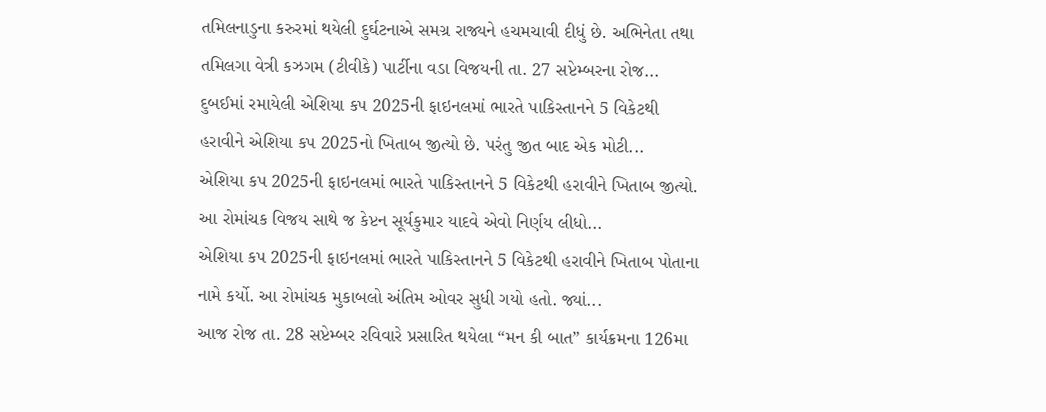તમિલનાડુના કરુરમાં થયેલી દુર્ઘટનાએ સમગ્ર રાજ્યને હચમચાવી દીધું છે. અભિનેતા તથા તમિલગા વેત્રી કઝગમ (ટીવીકે) પાર્ટીના વડા વિજયની તા. 27 સપ્ટેમ્બરના રોજ...
દુબઈમાં રમાયેલી એશિયા કપ 2025ની ફાઇનલમાં ભારતે પાકિસ્તાનને 5 વિકેટથી હરાવીને એશિયા કપ 2025નો ખિતાબ જીત્યો છે. પરંતુ જીત બાદ એક મોટી...
એશિયા કપ 2025ની ફાઇનલમાં ભારતે પાકિસ્તાનને 5 વિકેટથી હરાવીને ખિતાબ જીત્યો. આ રોમાંચક વિજય સાથે જ કેપ્ટન સૂર્યકુમાર યાદવે એવો નિર્ણય લીધો...
એશિયા કપ 2025ની ફાઇનલમાં ભારતે પાકિસ્તાનને 5 વિકેટથી હરાવીને ખિતાબ પોતાના નામે કર્યો. આ રોમાંચક મુકાબલો અંતિમ ઓવર સુધી ગયો હતો. જ્યાં...
આજ રોજ તા. 28 સપ્ટેમ્બર રવિવારે પ્રસારિત થયેલા “મન કી બાત” કાર્યક્રમના 126મા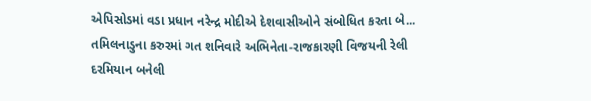એપિસોડમાં વડા પ્રધાન નરેન્દ્ર મોદીએ દેશવાસીઓને સંબોધિત કરતા બે...
તમિલનાડુના કરુરમાં ગત શનિવારે અભિનેતા-રાજકારણી વિજયની રેલી દરમિયાન બનેલી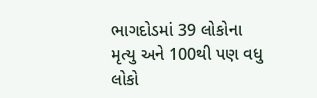ભાગદોડમાં 39 લોકોના મૃત્યુ અને 100થી પણ વધુ લોકો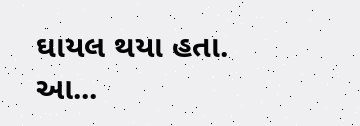ઘાયલ થયા હતા. આ...